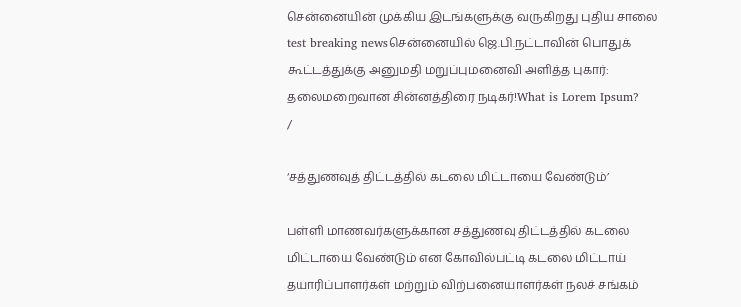சென்னையின் முக்கிய இடங்களுக்கு வருகிறது புதிய சாலை test breaking newsசென்னையில் ஜெ.பி.நட்டாவின் பொதுக் கூட்டத்துக்கு அனுமதி மறுப்புமனைவி அளித்த புகார்: தலைமறைவான சின்னத்திரை நடிகர்!What is Lorem Ipsum?
/

‘சத்துணவுத் திட்டத்தில் கடலை மிட்டாயை வேண்டும்’

பள்ளி மாணவர்களுக்கான சத்துணவு திட்டத்தில் கடலை மிட்டாயை வேண்டும் என கோவில்பட்டி கடலை மிட்டாய் தயாரிப்பாளர்கள் மற்றும் விற்பனையாளர்கள் நலச் சங்கம்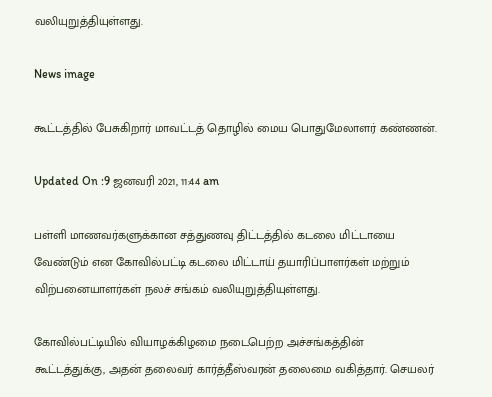வலியுறுத்தியுள்ளது.

News image

கூட்டத்தில் பேசுகிறார் மாவட்டத் தொழில் மைய பொதுமேலாளர் கண்ணன்.

Updated On :9 ஜனவரி 2021, 11:44 am

பள்ளி மாணவர்களுக்கான சத்துணவு திட்டத்தில் கடலை மிட்டாயை வேண்டும் என கோவில்பட்டி கடலை மிட்டாய் தயாரிப்பாளர்கள் மற்றும் விற்பனையாளர்கள் நலச் சங்கம் வலியுறுத்தியுள்ளது.

கோவில்பட்டியில் வியாழக்கிழமை நடைபெற்ற அச்சங்கத்தின் கூட்டத்துக்கு, அதன் தலைவர் கார்த்தீஸ்வரன் தலைமை வகித்தார். செயலர்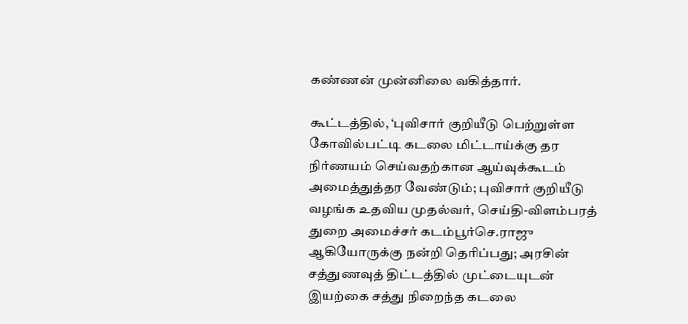கண்ணன் முன்னிலை வகித்தார்.

கூட்டத்தில், ‘புவிசார் குறியீடு பெற்றுள்ள கோவில்பட்டி கடலை மிட்டாய்க்கு தர நிர்ணயம் செய்வதற்கான ஆய்வுக்கூடம் அமைத்துத்தர வேண்டும்; புவிசார் குறியீடு வழங்க உதவிய முதல்வர், செய்தி-விளம்பரத் துறை அமைச்சர் கடம்பூர்செ.ராஜு ஆகியோருக்கு நன்றி தெரிப்பது; அரசின் சத்துணவுத் திட்டத்தில் முட்டையுடன் இயற்கை சத்து நிறைந்த கடலை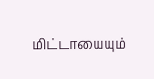மிட்டாயையும்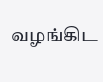வழங்கிட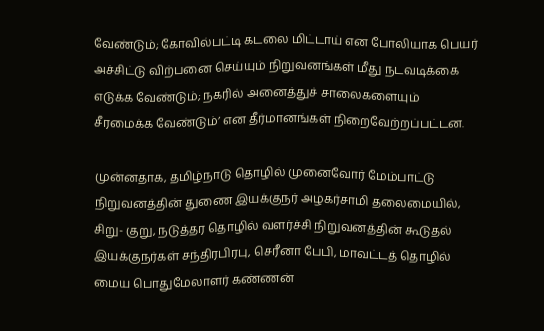வேண்டும்; கோவில்பட்டி கடலை மிட்டாய் என போலியாக பெயர் அச்சிட்டு விற்பனை செய்யும் நிறுவனங்கள் மீது நடவடிக்கை எடுக்க வேண்டும்; நகரில் அனைத்துச் சாலைகளையும் சீரமைக்க வேண்டும்’ என தீர்மானங்கள் நிறைவேற்றப்பட்டன.

முன்னதாக, தமிழ்நாடு தொழில் முனைவோர் மேம்பாட்டு நிறுவனத்தின் துணை இயக்குநர் அழகர்சாமி தலைமையில், சிறு- குறு, நடுத்தர தொழில் வளர்ச்சி நிறுவனத்தின் கூடுதல் இயக்குநர்கள் சந்திரபிரபு, செரீனா பேபி, மாவட்டத் தொழில் மைய பொதுமேலாளர் கண்ணன்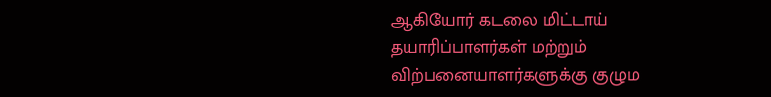ஆகியோர் கடலை மிட்டாய் தயாரிப்பாளர்கள் மற்றும் விற்பனையாளர்களுக்கு குழும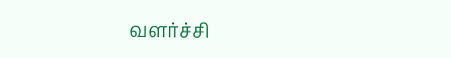வளர்ச்சி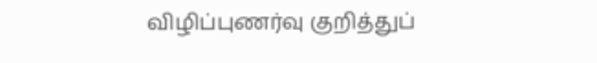விழிப்புணர்வு குறித்துப்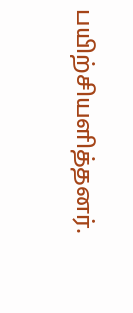பயிற்சியளித்தனர்.